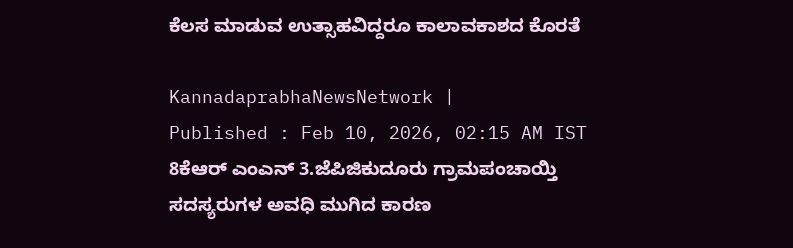ಕೆಲಸ ಮಾಡುವ ಉತ್ಸಾಹವಿದ್ದರೂ ಕಾಲಾವಕಾಶದ ಕೊರತೆ

KannadaprabhaNewsNetwork |
Published : Feb 10, 2026, 02:15 AM IST
8ಕೆಆರ್ ಎಂಎನ್ 3.ಜೆಪಿಜಿಕುದೂರು ಗ್ರಾಮಪಂಚಾಯ್ತಿ ಸದಸ್ಯರುಗಳ ಅವಧಿ ಮುಗಿದ ಕಾರಣ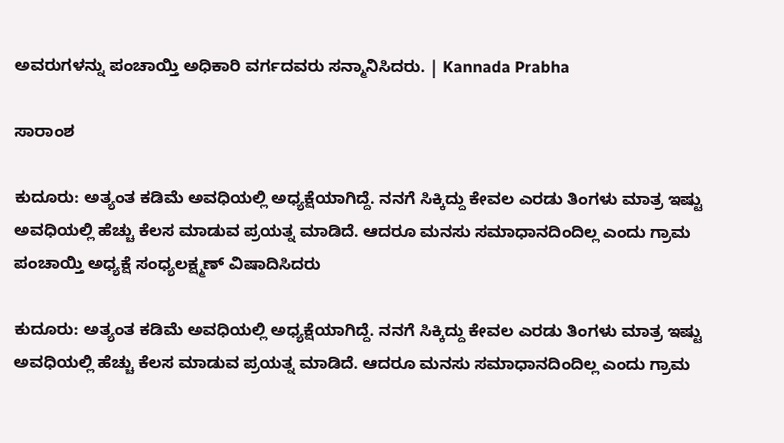ಅವರುಗಳನ್ನು ಪಂಚಾಯ್ತಿ ಅಧಿಕಾರಿ ವರ್ಗದವರು ಸನ್ಮಾನಿಸಿದರು. | Kannada Prabha

ಸಾರಾಂಶ

ಕುದೂರು: ಅತ್ಯಂತ ಕಡಿಮೆ ಅವಧಿಯಲ್ಲಿ ಅಧ್ಯಕ್ಷೆಯಾಗಿದ್ದೆ. ನನಗೆ ಸಿಕ್ಕಿದ್ದು ಕೇವಲ ಎರಡು ತಿಂಗಳು ಮಾತ್ರ ಇಷ್ಟು ಅವಧಿಯಲ್ಲಿ ಹೆಚ್ಚು ಕೆಲಸ ಮಾಡುವ ಪ್ರಯತ್ನ ಮಾಡಿದೆ. ಆದರೂ ಮನಸು ಸಮಾಧಾನದಿಂದಿಲ್ಲ ಎಂದು ಗ್ರಾಮ ಪಂಚಾಯ್ತಿ ಅಧ್ಯಕ್ಷೆ ಸಂಧ್ಯಲಕ್ಷ್ಮಣ್‌ ವಿಷಾದಿಸಿದರು

ಕುದೂರು: ಅತ್ಯಂತ ಕಡಿಮೆ ಅವಧಿಯಲ್ಲಿ ಅಧ್ಯಕ್ಷೆಯಾಗಿದ್ದೆ. ನನಗೆ ಸಿಕ್ಕಿದ್ದು ಕೇವಲ ಎರಡು ತಿಂಗಳು ಮಾತ್ರ ಇಷ್ಟು ಅವಧಿಯಲ್ಲಿ ಹೆಚ್ಚು ಕೆಲಸ ಮಾಡುವ ಪ್ರಯತ್ನ ಮಾಡಿದೆ. ಆದರೂ ಮನಸು ಸಮಾಧಾನದಿಂದಿಲ್ಲ ಎಂದು ಗ್ರಾಮ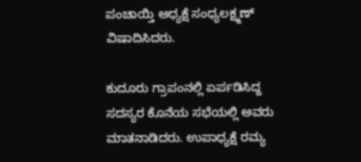ಪಂಚಾಯ್ತಿ ಅಧ್ಯಕ್ಷೆ ಸಂಧ್ಯಲಕ್ಷ್ಮಣ್‌ ವಿಷಾದಿಸಿದರು.

ಕುದೂರು ಗ್ರಾಪಂನಲ್ಲಿ ಏರ್ಪಡಿಸಿದ್ದ ಸದಸ್ಯರ ಕೊನೆಯ ಸಭೆಯಲ್ಲಿ ಅವರು ಮಾತನಾಡಿದರು. ಉಪಾಧ್ಯಕ್ಷೆ ರಮ್ಯ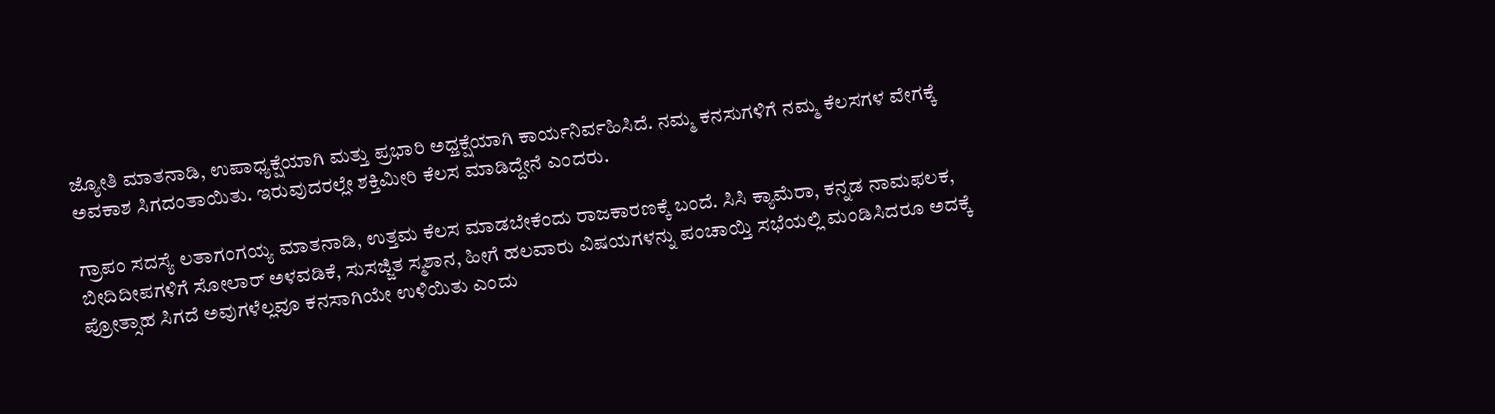ಜ್ಯೋತಿ ಮಾತನಾಡಿ, ಉಪಾಧ್ಯಕ್ಷೆಯಾಗಿ ಮತ್ತು ಪ್ರಭಾರಿ ಅಧ್ತಕ್ಷೆಯಾಗಿ ಕಾರ್ಯನಿರ್ವಹಿಸಿದೆ. ನಮ್ಮ ಕನಸುಗಳಿಗೆ ನಮ್ಮ ಕೆಲಸಗಳ ವೇಗಕ್ಕೆ ಅವಕಾಶ ಸಿಗದಂತಾಯಿತು. ಇರುವುದರಲ್ಲೇ ಶಕ್ತಿಮೀರಿ ಕೆಲಸ ಮಾಡಿದ್ದೇನೆ ಎಂದರು.

ಗ್ರಾಪಂ ಸದಸ್ಯೆ ಲತಾಗಂಗಯ್ಯ ಮಾತನಾಡಿ, ಉತ್ತಮ ಕೆಲಸ ಮಾಡಬೇಕೆಂದು ರಾಜಕಾರಣಕ್ಕೆ ಬಂದೆ. ಸಿಸಿ ಕ್ಯಾಮೆರಾ, ಕನ್ನಡ ನಾಮಫಲಕ, ಬೀದಿದೀಪಗಳಿಗೆ ಸೋಲಾರ್ ಅಳವಡಿಕೆ, ಸುಸಜ್ಜಿತ ಸ್ಮಶಾನ, ಹೀಗೆ ಹಲವಾರು ವಿಷಯಗಳನ್ನು ಪಂಚಾಯ್ತಿ ಸಭೆಯಲ್ಲಿ ಮಂಡಿಸಿದರೂ ಅದಕ್ಕೆ ಪ್ರೋತ್ಸಾಹ ಸಿಗದೆ ಅವುಗಳೆಲ್ಲವೂ ಕನಸಾಗಿಯೇ ಉಳಿಯಿತು ಎಂದು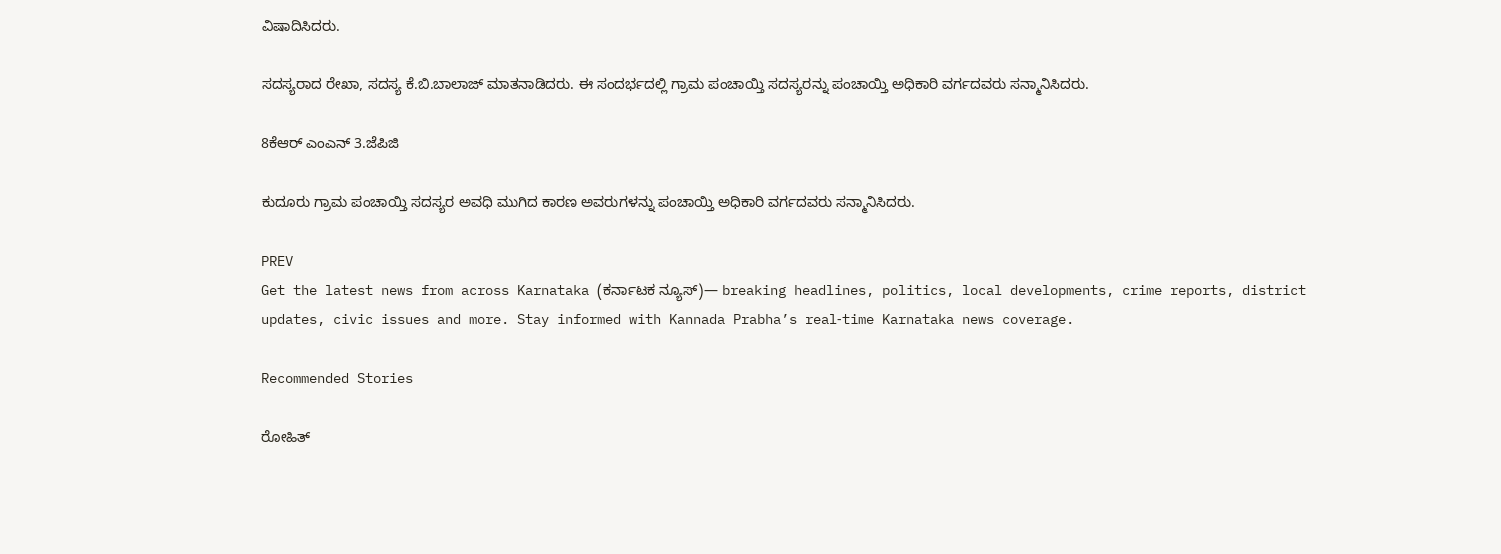ವಿಷಾದಿಸಿದರು.

ಸದಸ್ಯರಾದ ರೇಖಾ, ಸದಸ್ಯ ಕೆ.ಬಿ.ಬಾಲಾಜ್ ಮಾತನಾಡಿದರು. ಈ ಸಂದರ್ಭದಲ್ಲಿ ಗ್ರಾಮ ಪಂಚಾಯ್ತಿ ಸದಸ್ಯರನ್ನು ಪಂಚಾಯ್ತಿ ಅಧಿಕಾರಿ ವರ್ಗದವರು ಸನ್ಮಾನಿಸಿದರು.

8ಕೆಆರ್ ಎಂಎನ್ 3.ಜೆಪಿಜಿ

ಕುದೂರು ಗ್ರಾಮ ಪಂಚಾಯ್ತಿ ಸದಸ್ಯರ ಅವಧಿ ಮುಗಿದ ಕಾರಣ ಅವರುಗಳನ್ನು ಪಂಚಾಯ್ತಿ ಅಧಿಕಾರಿ ವರ್ಗದವರು ಸನ್ಮಾನಿಸಿದರು.

PREV
Get the latest news from across Karnataka (ಕರ್ನಾಟಕ ನ್ಯೂಸ್)— breaking headlines, politics, local developments, crime reports, district updates, civic issues and more. Stay informed with Kannada Prabha’s real‑time Karnataka news coverage.

Recommended Stories

ರೋಹಿತ್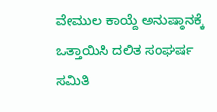ವೇಮುಲ ಕಾಯ್ದೆ ಅನುಷ್ಠಾನಕ್ಕೆ ಒತ್ತಾಯಿಸಿ ದಲಿತ ಸಂಘರ್ಷ ಸಮಿತಿ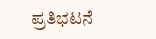ಪ್ರತಿಭಟನೆ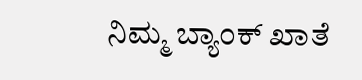ನಿಮ್ಮ ಬ್ಯಾಂಕ್‌ ಖಾತೆ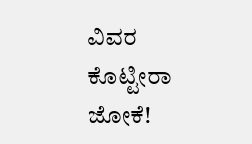ವಿವರ ಕೊಟ್ಟೀರಾ ಜೋಕೆ!